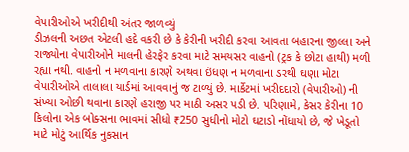વેપારીઓએ ખરીદીથી અંતર જાળવ્યું
ડીઝલની અછત એટલી હદે વકરી છે કે કેરીની ખરીદી કરવા આવતા બહારના જીલ્લા અને રાજ્યોના વેપારીઓને માલની હેરફેર કરવા માટે સમયસર વાહનો (ટ્રક કે છોટા હાથી) મળી રહ્યા નથી. વાહનો ન મળવાના કારણે અથવા ઇંધણ ન મળવાના ડરથી ઘણા મોટા વેપારીઓએ તાલાલા યાર્ડમાં આવવાનું જ ટાળ્યું છે. માર્કેટમાં ખરીદદારો (વેપારીઓ) ની સંખ્યા ઓછી થવાના કારણે હરાજી પર માઠી અસર પડી છે. પરિણામે, કેસર કેરીના 10 કિલોના એક બોક્સના ભાવમાં સીધો ₹250 સુધીનો મોટો ઘટાડો નોંધાયો છે, જે ખેડૂતો માટે મોટું આર્થિક નુકસાન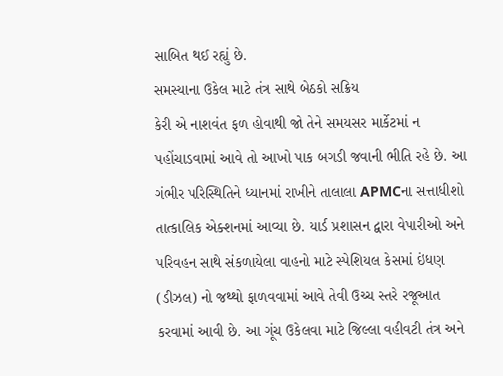સાબિત થઈ રહ્યું છે.
સમસ્યાના ઉકેલ માટે તંત્ર સાથે બેઠકો સક્રિય
કેરી એ નાશવંત ફળ હોવાથી જો તેને સમયસર માર્કેટમાં ન પહોંચાડવામાં આવે તો આખો પાક બગડી જવાની ભીતિ રહે છે. આ ગંભીર પરિસ્થિતિને ધ્યાનમાં રાખીને તાલાલા APMCના સત્તાધીશો તાત્કાલિક એક્શનમાં આવ્યા છે. યાર્ડ પ્રશાસન દ્વારા વેપારીઓ અને પરિવહન સાથે સંકળાયેલા વાહનો માટે સ્પેશિયલ કેસમાં ઇંધણ (ડીઝલ) નો જથ્થો ફાળવવામાં આવે તેવી ઉચ્ચ સ્તરે રજૂઆત કરવામાં આવી છે. આ ગૂંચ ઉકેલવા માટે જિલ્લા વહીવટી તંત્ર અને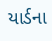યાર્ડના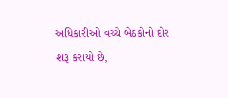અધિકારીઓ વચ્ચે બેઠકોનો દોર શરૂ કરાયો છે,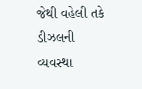જેથી વહેલી તકે ડીઝલની વ્યવસ્થા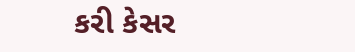કરી કેસર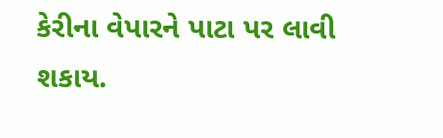કેરીના વેપારને પાટા પર લાવી શકાય.